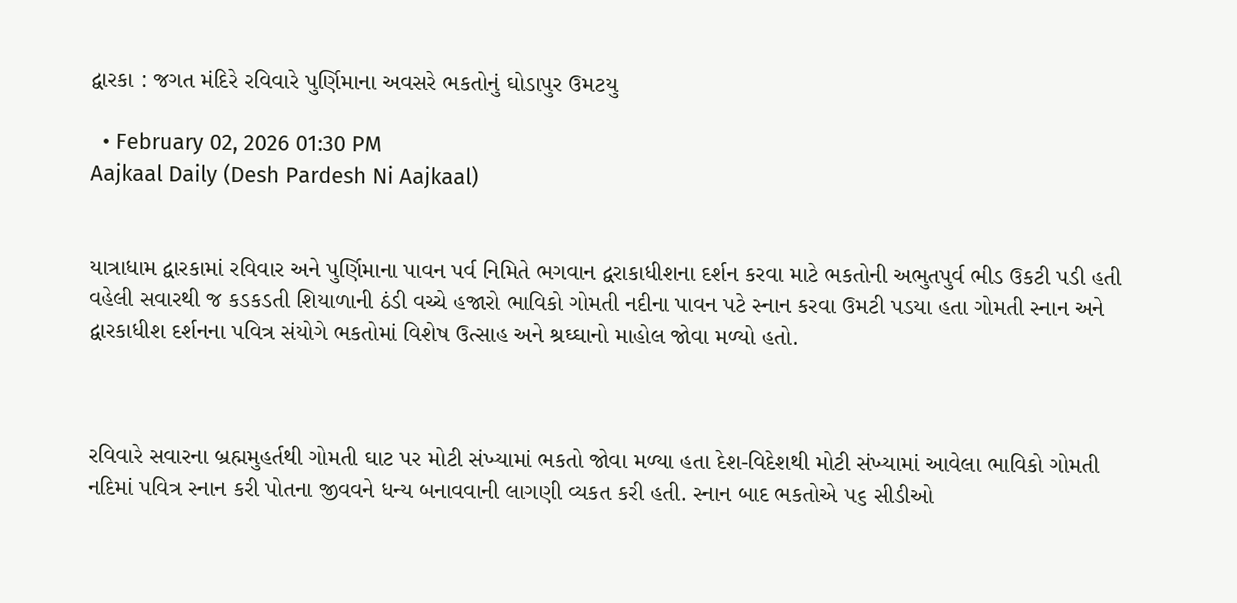દ્વારકા : જગત મંદિરે રવિવારે પુર્ણિમાના અવસરે ભકતોનું ઘોડાપુર ઉમટયુ

  • February 02, 2026 01:30 PM
Aajkaal Daily (Desh Pardesh Ni Aajkaal)


યાત્રાધામ દ્વારકામાં રવિવાર અને પુર્ણિમાના પાવન પર્વ નિમિતે ભગવાન દ્વરાકાધીશના દર્શન કરવા માટે ભકતોની અભુતપુર્વ ભીડ ઉકટી પડી હતી વહેલી સવારથી જ કડકડતી શિયાળાની ઠંડી વચ્ચે હજારો ભાવિકો ગોમતી નદીના પાવન પટે સ્નાન કરવા ઉમટી પડયા હતા ગોમતી સ્નાન અને દ્વારકાધીશ દર્શનના પવિત્ર સંયોગે ભકતોમાં વિશેષ ઉત્સાહ અને શ્રઘ્ઘાનો માહોલ જોવા મળ્યો હતો.



રવિવારે સવારના બ્રહ્મમુહર્તથી ગોમતી ઘાટ પર મોટી સંખ્યામાં ભકતો જોવા મળ્યા હતા દેશ-વિદેશથી મોટી સંખ્યામાં આવેલા ભાવિકો ગોમતી નદિમાં પવિત્ર સ્નાન કરી પોતના જીવવને ધન્ય બનાવવાની લાગણી વ્યકત કરી હતી. સ્નાન બાદ ભકતોએ ૫૬ સીડીઓ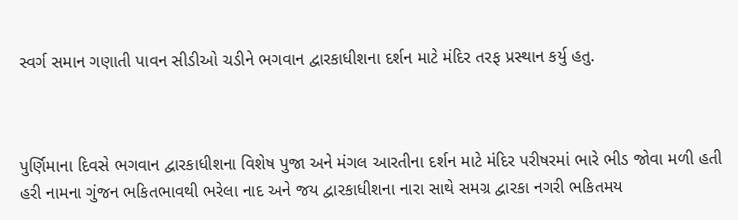સ્વર્ગ સમાન ગણાતી પાવન સીડીઓ ચડીને ભગવાન દ્વારકાધીશના દર્શન માટે મંદિર તરફ પ્રસ્થાન કર્યુ હતુ.



પુર્ણિમાના દિવસે ભગવાન દ્વારકાધીશના વિશેષ પુજા અને મંગલ આરતીના દર્શન માટે મંદિર પરીષરમાં ભારે ભીડ જોવા મળી હતી હરી નામના ગુંજન ભકિતભાવથી ભરેલા નાદ અને જય દ્વારકાધીશના નારા સાથે સમગ્ર દ્વારકા નગરી ભકિતમય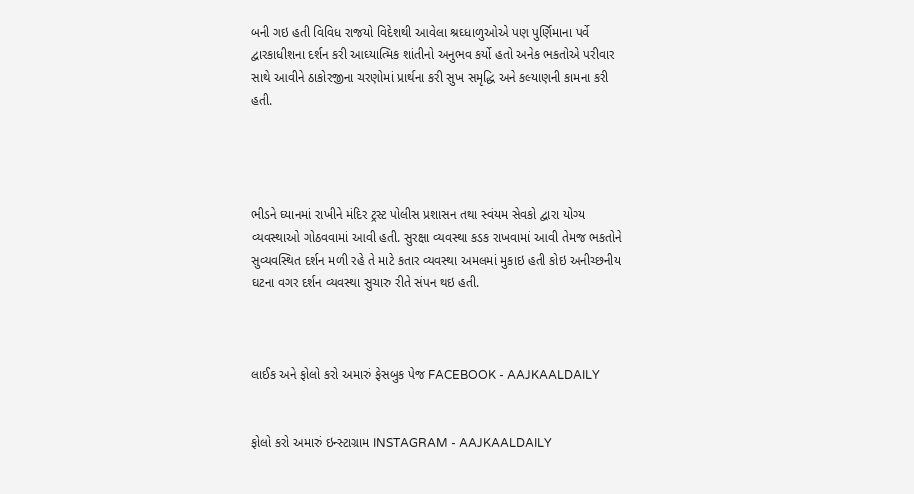બની ગઇ હતી વિવિધ રાજયો વિદેશથી આવેલા શ્રઘ્ધાળુઓએ પણ પુર્ણિમાના પર્વે દ્વારકાધીશના દર્શન કરી આઘ્યાત્મિક શાંતીનો અનુભવ કર્યો હતો અનેક ભકતોએ પરીવાર સાથે આવીને ઠાકોરજીના ચરણોમાં પ્રાર્થના કરી સુખ સમૃદ્ધિ અને કલ્યાણની કામના કરી હતી.




ભીડને ઘ્યાનમાં રાખીને મંદિર ટ્રસ્ટ પોલીસ પ્રશાસન તથા સ્વંયમ સેવકો દ્વારા યોગ્ય વ્યવસ્થાઓ ગોઠવવામાં આવી હતી. સુરક્ષા વ્યવસ્થા કડક રાખવામાં આવી તેમજ ભકતોને સુવ્યવસ્થિત દર્શન મળી રહે તે માટે કતાર વ્યવસ્થા અમલમાં મુકાઇ હતી કોઇ અનીચ્છનીય ઘટના વગર દર્શન વ્યવસ્થા સુચારુ રીતે સંપન થઇ હતી.



લાઈક અને ફોલો કરો અમારું ફેસબુક પેજ FACEBOOK - AAJKAALDAILY


ફોલો કરો અમારું ઇન્સ્ટાગ્રામ INSTAGRAM - AAJKAALDAILY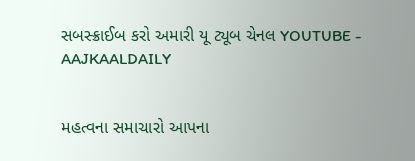સબસ્ક્રાઈબ કરો અમારી યૂ ટ્યૂબ ચેનલ YOUTUBE - AAJKAALDAILY


મહત્વના સમાચારો આપના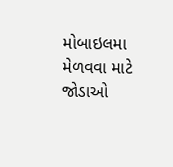મોબાઇલમા મેળવવા માટે જોડાઓ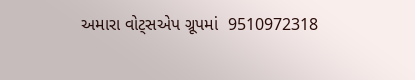અમારા વોટ્સએપ ગ્રૂપમાં  9510972318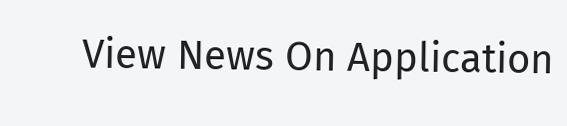View News On Application